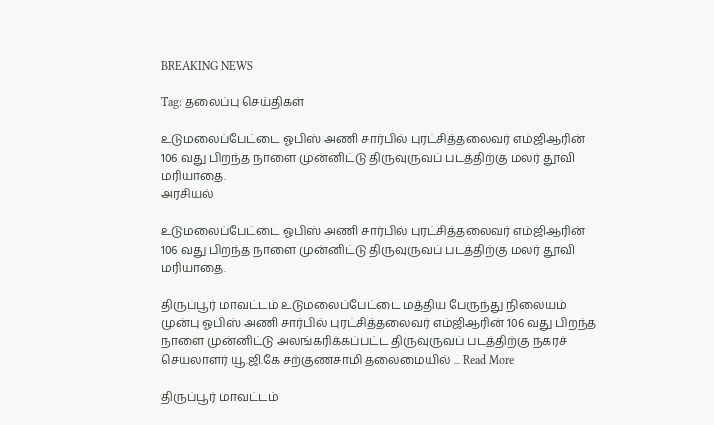BREAKING NEWS

Tag: தலைப்பு செய்திகள்

உடுமலைப்பேட்டை ஓபிஸ் அணி சார்பில் புரட்சித்தலைவர் எம்ஜிஆரின் 106 வது பிறந்த நாளை முன்னிட்டு திருவுருவப் படத்திற்கு மலர் தூவி மரியாதை.
அரசியல்

உடுமலைப்பேட்டை ஓபிஸ் அணி சார்பில் புரட்சித்தலைவர் எம்ஜிஆரின் 106 வது பிறந்த நாளை முன்னிட்டு திருவுருவப் படத்திற்கு மலர் தூவி மரியாதை.

திருப்பூர் மாவட்டம் உடுமலைப்பேட்டை மத்திய பேருந்து நிலையம் முன்பு ஓபிஸ் அணி சார்பில் புரட்சித்தலைவர் எம்ஜிஆரின் 106 வது பிறந்த நாளை முன்னிட்டு அலங்கரிக்கப்பட்ட திருவுருவப் படத்திற்கு நகரச் செயலாளர் யூ.ஜி.கே சற்குணசாமி தலைமையில் ... Read More

திருப்பூர் மாவட்டம்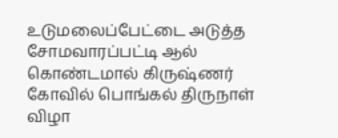உடுமலைப்பேட்டை அடுத்த சோமவாரப்பட்டி ஆல் கொண்டமால் கிருஷ்ணர் கோவில் பொங்கல் திருநாள் விழா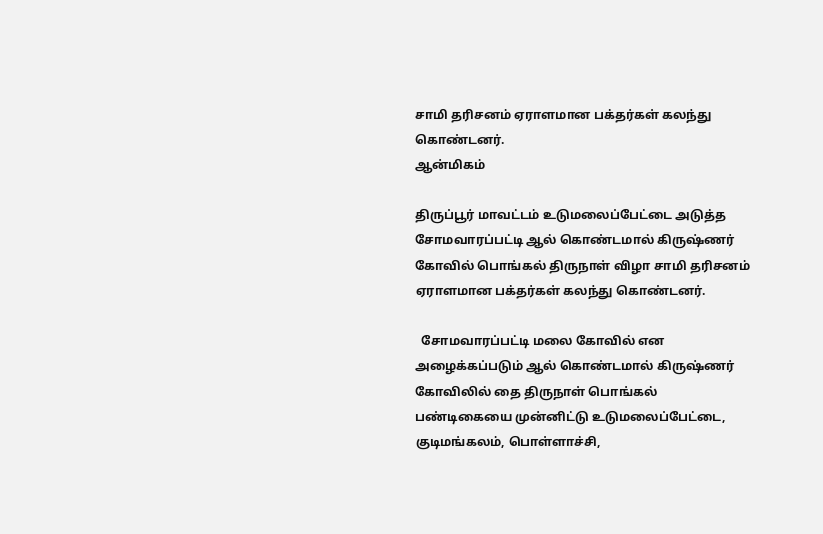சாமி தரிசனம் ஏராளமான பக்தர்கள் கலந்து கொண்டனர்.
ஆன்மிகம்

திருப்பூர் மாவட்டம் உடுமலைப்பேட்டை அடுத்த சோமவாரப்பட்டி ஆல் கொண்டமால் கிருஷ்ணர் கோவில் பொங்கல் திருநாள் விழா சாமி தரிசனம் ஏராளமான பக்தர்கள் கலந்து கொண்டனர்.

  சோமவாரப்பட்டி மலை கோவில் என அழைக்கப்படும் ஆல் கொண்டமால் கிருஷ்ணர் கோவிலில் தை திருநாள் பொங்கல் பண்டிகையை முன்னிட்டு உடுமலைப்பேட்டை, குடிமங்கலம், பொள்ளாச்சி,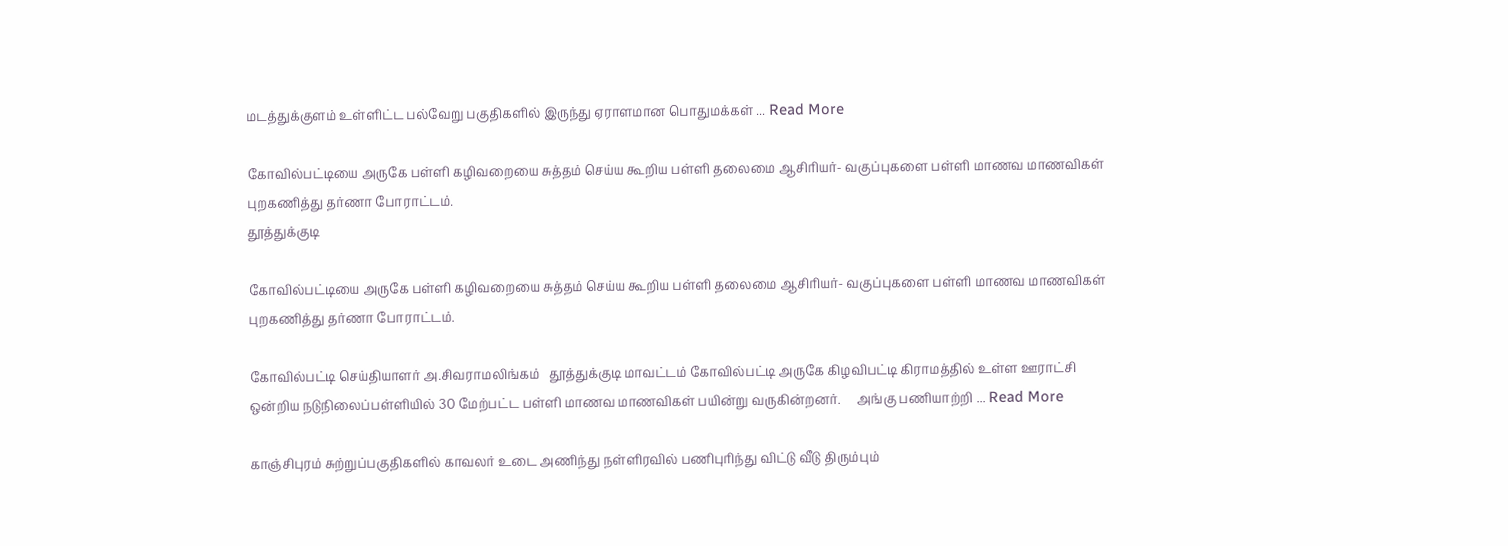மடத்துக்குளம் உள்ளிட்ட பல்வேறு பகுதிகளில் இருந்து ஏராளமான பொதுமக்கள் ... Read More

கோவில்பட்டியை அருகே பள்ளி கழிவறையை சுத்தம் செய்ய கூறிய பள்ளி தலைமை ஆசிரியர்- வகுப்புகளை பள்ளி மாணவ மாணவிகள் புறகணித்து தர்ணா போராட்டம்.
தூத்துக்குடி

கோவில்பட்டியை அருகே பள்ளி கழிவறையை சுத்தம் செய்ய கூறிய பள்ளி தலைமை ஆசிரியர்- வகுப்புகளை பள்ளி மாணவ மாணவிகள் புறகணித்து தர்ணா போராட்டம்.

கோவில்பட்டி செய்தியாளர் அ.சிவராமலிங்கம்   தூத்துக்குடி மாவட்டம் கோவில்பட்டி அருகே கிழவிபட்டி கிராமத்தில் உள்ள ஊராட்சி ஒன்றிய நடுநிலைப்பள்ளியில் 30 மேற்பட்ட பள்ளி மாணவ மாணவிகள் பயின்று வருகின்றனர்.     அங்கு பணியாற்றி ... Read More

காஞ்சிபுரம் சுற்றுப்பகுதிகளில் காவலர் உடை அணிந்து நள்ளிரவில் பணிபுரிந்து விட்டு வீடு திரும்பும்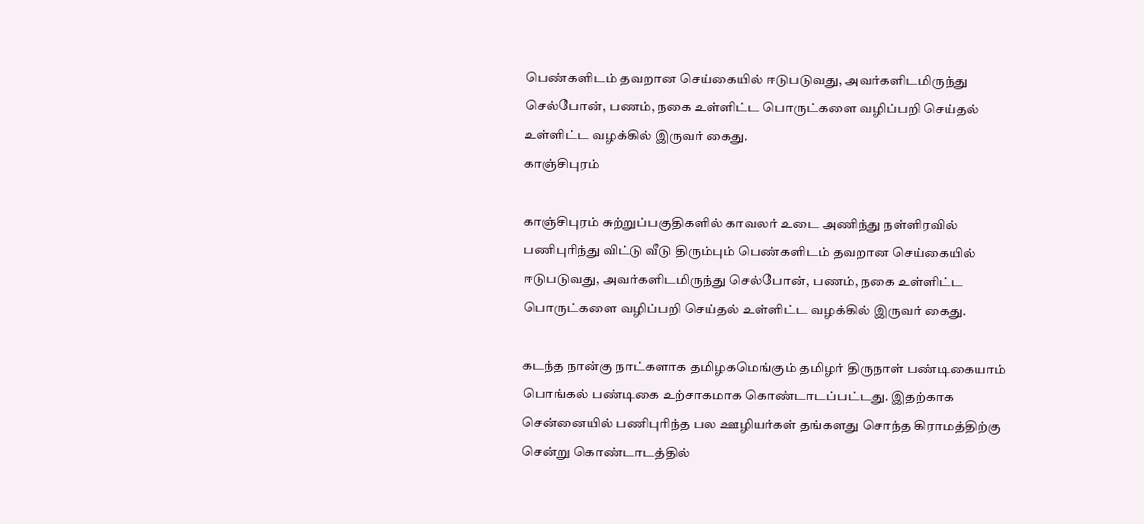பெண்களிடம் தவறான செய்கையில் ஈடுபடுவது, அவர்களிடமிருந்து செல்போன், பணம், நகை உள்ளிட்ட பொருட்களை வழிப்பறி செய்தல் உள்ளிட்ட வழக்கில் இருவர் கைது.
காஞ்சிபுரம்

காஞ்சிபுரம் சுற்றுப்பகுதிகளில் காவலர் உடை அணிந்து நள்ளிரவில் பணிபுரிந்து விட்டு வீடு திரும்பும் பெண்களிடம் தவறான செய்கையில் ஈடுபடுவது, அவர்களிடமிருந்து செல்போன், பணம், நகை உள்ளிட்ட பொருட்களை வழிப்பறி செய்தல் உள்ளிட்ட வழக்கில் இருவர் கைது.

கடந்த நான்கு நாட்களாக தமிழகமெங்கும் தமிழர் திருநாள் பண்டிகையாம் பொங்கல் பண்டிகை உற்சாகமாக கொண்டாடப்பட்டது. இதற்காக சென்னையில் பணிபுரிந்த பல ஊழியர்கள் தங்களது சொந்த கிராமத்திற்கு சென்று கொண்டாடத்தில்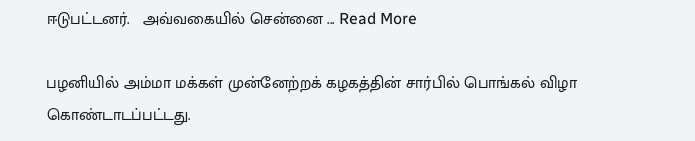ஈடுபட்டனர்.   அவ்வகையில் சென்னை ... Read More

பழனியில் அம்மா மக்கள் முன்னேற்றக் கழகத்தின் சார்பில் பொங்கல் விழா கொண்டாடப்பட்டது.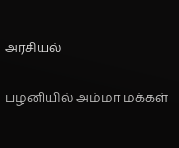அரசியல்

பழனியில் அம்மா மக்கள்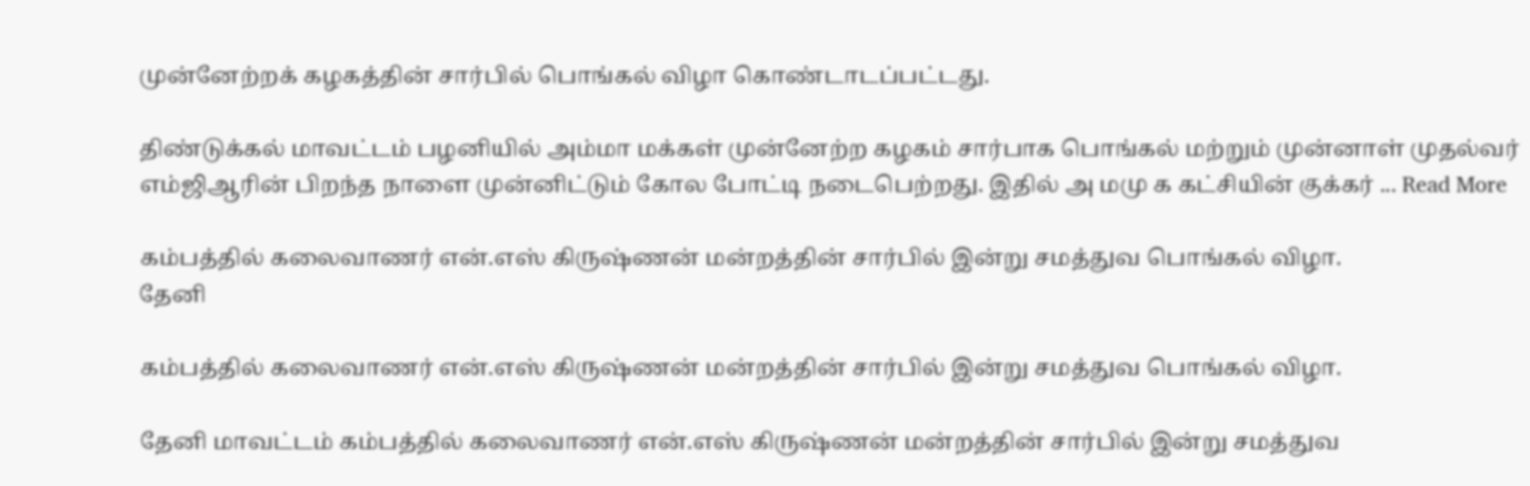முன்னேற்றக் கழகத்தின் சார்பில் பொங்கல் விழா கொண்டாடப்பட்டது.

திண்டுக்கல் மாவட்டம் பழனியில் அம்மா மக்கள் முன்னேற்ற கழகம் சார்பாக பொங்கல் மற்றும் முன்னாள் முதல்வர் எம்ஜிஆரின் பிறந்த நாளை முன்னிட்டும் கோல போட்டி நடைபெற்றது. இதில் அ மமு க கட்சியின் குக்கர் ... Read More

கம்பத்தில் கலைவாணர் என்.எஸ் கிருஷ்ணன் மன்றத்தின் சார்பில் இன்று சமத்துவ பொங்கல் விழா.
தேனி

கம்பத்தில் கலைவாணர் என்.எஸ் கிருஷ்ணன் மன்றத்தின் சார்பில் இன்று சமத்துவ பொங்கல் விழா.

தேனி மாவட்டம் கம்பத்தில் கலைவாணர் என்.எஸ் கிருஷ்ணன் மன்றத்தின் சார்பில் இன்று சமத்துவ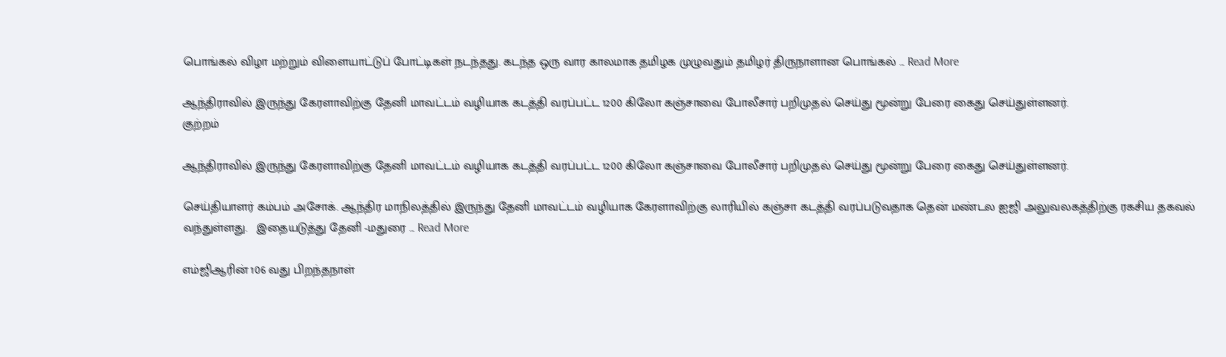பொங்கல் விழா மற்றும் விளையாட்டுப் போட்டிகள் நடந்தது. கடந்த ஒரு வார காலமாக தமிழக முழுவதும் தமிழர் திருநாளான பொங்கல் ... Read More

ஆந்திராவில் இருந்து கேரளாவிற்கு தேனி மாவட்டம் வழியாக கடத்தி வரப்பட்ட 1200 கிலோ கஞ்சாவை போலீசார் பறிமுதல் செய்து மூன்று பேரை கைது செய்துள்ளனர்.
குற்றம்

ஆந்திராவில் இருந்து கேரளாவிற்கு தேனி மாவட்டம் வழியாக கடத்தி வரப்பட்ட 1200 கிலோ கஞ்சாவை போலீசார் பறிமுதல் செய்து மூன்று பேரை கைது செய்துள்ளனர்.

செய்தியாளர் கம்பம் அசோக். ஆந்திர மாநிலத்தில் இருந்து தேனி மாவட்டம் வழியாக கேரளாவிற்கு லாரியில் கஞ்சா கடத்தி வரப்படுவதாக தென் மண்டல ஐஜி அலுவலகத்திற்கு ரகசிய தகவல் வந்துள்ளது.   இதையடுத்து தேனி -மதுரை ... Read More

எம்ஜிஆரின் 106 வது பிறந்தநாள்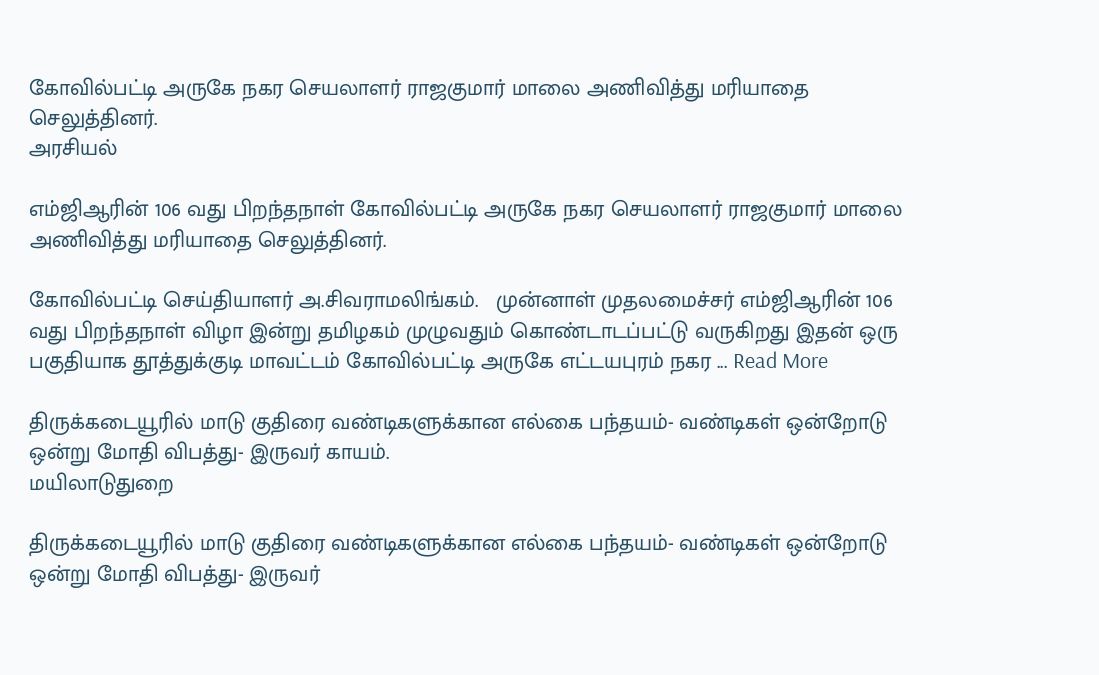கோவில்பட்டி அருகே நகர செயலாளர் ராஜகுமார் மாலை அணிவித்து மரியாதை செலுத்தினர்.
அரசியல்

எம்ஜிஆரின் 106 வது பிறந்தநாள் கோவில்பட்டி அருகே நகர செயலாளர் ராஜகுமார் மாலை அணிவித்து மரியாதை செலுத்தினர்.

கோவில்பட்டி செய்தியாளர் அ.சிவராமலிங்கம்.   முன்னாள் முதலமைச்சர் எம்ஜிஆரின் 106 வது பிறந்தநாள் விழா இன்று தமிழகம் முழுவதும் கொண்டாடப்பட்டு வருகிறது இதன் ஒரு பகுதியாக தூத்துக்குடி மாவட்டம் கோவில்பட்டி அருகே எட்டயபுரம் நகர ... Read More

திருக்கடையூரில் மாடு குதிரை வண்டிகளுக்கான எல்கை பந்தயம்- வண்டிகள் ஒன்றோடு ஒன்று மோதி விபத்து- இருவர் காயம்.
மயிலாடுதுறை

திருக்கடையூரில் மாடு குதிரை வண்டிகளுக்கான எல்கை பந்தயம்- வண்டிகள் ஒன்றோடு ஒன்று மோதி விபத்து- இருவர்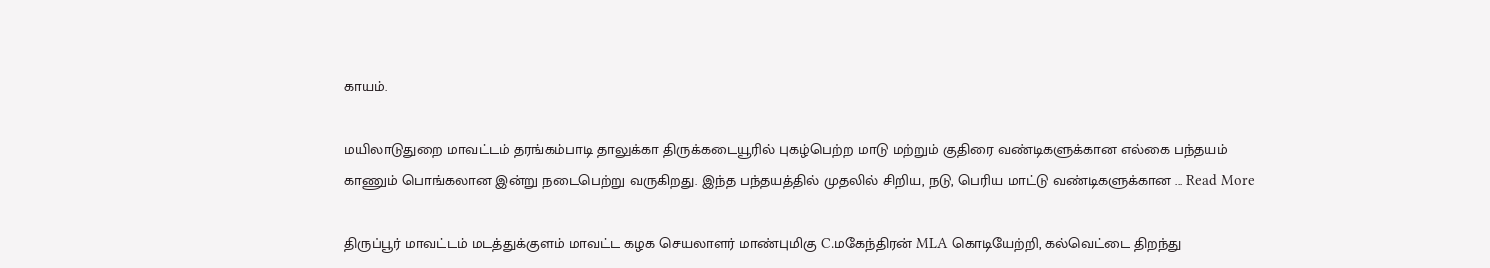காயம்.

மயிலாடுதுறை மாவட்டம் தரங்கம்பாடி தாலுக்கா திருக்கடையூரில் புகழ்பெற்ற மாடு மற்றும் குதிரை வண்டிகளுக்கான எல்கை பந்தயம் காணும் பொங்கலான இன்று நடைபெற்று வருகிறது. இந்த பந்தயத்தில் முதலில் சிறிய, நடு, பெரிய மாட்டு வண்டிகளுக்கான ... Read More

திருப்பூர் மாவட்டம் மடத்துக்குளம் மாவட்ட கழக செயலாளர் மாண்புமிகு C.மகேந்திரன் MLA கொடியேற்றி, கல்வெட்டை திறந்து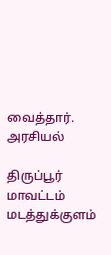வைத்தார்.
அரசியல்

திருப்பூர் மாவட்டம் மடத்துக்குளம்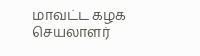மாவட்ட கழக செயலாளர்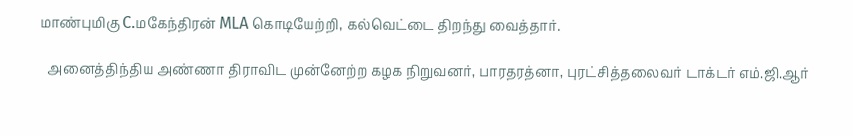மாண்புமிகு C.மகேந்திரன் MLA கொடியேற்றி, கல்வெட்டை திறந்து வைத்தார்.

  அனைத்திந்திய அண்ணா திராவிட முன்னேற்ற கழக நிறுவனர், பாரதரத்னா, புரட்சித்தலைவர் டாக்டர் எம்.ஜி.ஆர்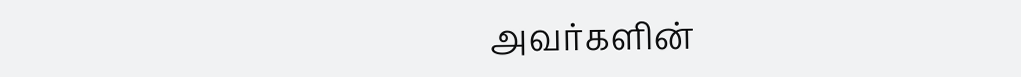அவர்களின்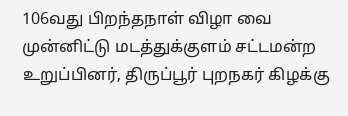106வது பிறந்தநாள் விழா வை முன்னிட்டு மடத்துக்குளம் சட்டமன்ற உறுப்பினர், திருப்பூர் புறநகர் கிழக்கு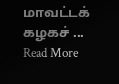மாவட்டக் கழகச் ... Read More